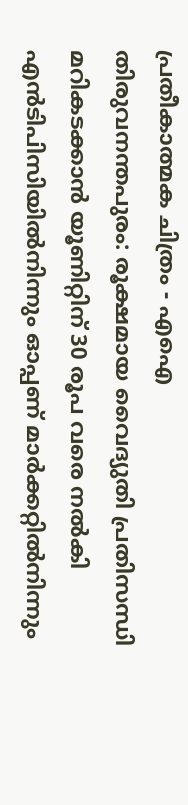പ്രതീകാത്മക ചിത്രം - എഐ
തിരുവനന്തപുരം: രൂക്ഷമായ വൈദ്യുതി പ്രതിസന്ധി മറികടക്കാൻ യൂണിറ്റിന് 30 രൂപ വരെ നൽകി എൻടിപിസിയിൽനിന്നും ഓപ്പണ് മാർക്കറ്റിൽനിന്നും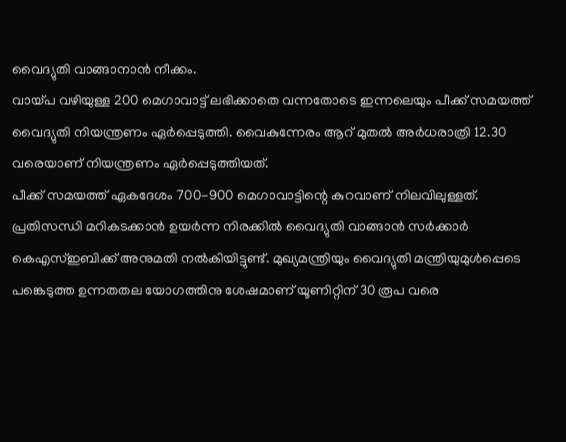വൈദ്യുതി വാങ്ങാനാൻ നീക്കം.
വായ്പ വഴിയുള്ള 200 മെഗാവാട്ട് ലഭിക്കാതെ വന്നതോടെ ഇന്നലെയും പീക്ക് സമയത്ത് വൈദ്യുതി നിയന്ത്രണം ഏർപ്പെടുത്തി. വൈകുന്നേരം ആറ് മുതൽ അർധരാത്രി 12.30 വരെയാണ് നിയന്ത്രണം ഏർപ്പെടുത്തിയത്.
പീക്ക് സമയത്ത് ഏകദേശം 700-900 മെഗാവാട്ടിന്റെ കുറവാണ് നിലവിലുള്ളത്. പ്രതിസന്ധി മറികടക്കാൻ ഉയർന്ന നിരക്കിൽ വൈദ്യുതി വാങ്ങാൻ സർക്കാർ കെഎസ്ഇബിക്ക് അനുമതി നൽകിയിട്ടുണ്ട്. മുഖ്യമന്ത്രിയും വൈദ്യുതി മന്ത്രിയുമുൾപ്പെടെ പങ്കെടുത്ത ഉന്നതതല യോഗത്തിനു ശേഷമാണ് യൂണിറ്റിന് 30 രൂപ വരെ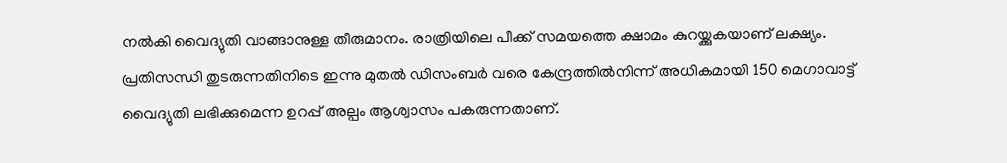നൽകി വൈദ്യുതി വാങ്ങാനുള്ള തീരുമാനം. രാത്രിയിലെ പീക്ക് സമയത്തെ ക്ഷാമം കുറയ്ക്കുകയാണ് ലക്ഷ്യം.
പ്രതിസന്ധി തുടരുന്നതിനിടെ ഇന്നു മുതൽ ഡിസംബർ വരെ കേന്ദ്രത്തിൽനിന്ന് അധികമായി 150 മെഗാവാട്ട് വൈദ്യുതി ലഭിക്കുമെന്ന ഉറപ്പ് അല്പം ആശ്വാസം പകരുന്നതാണ്.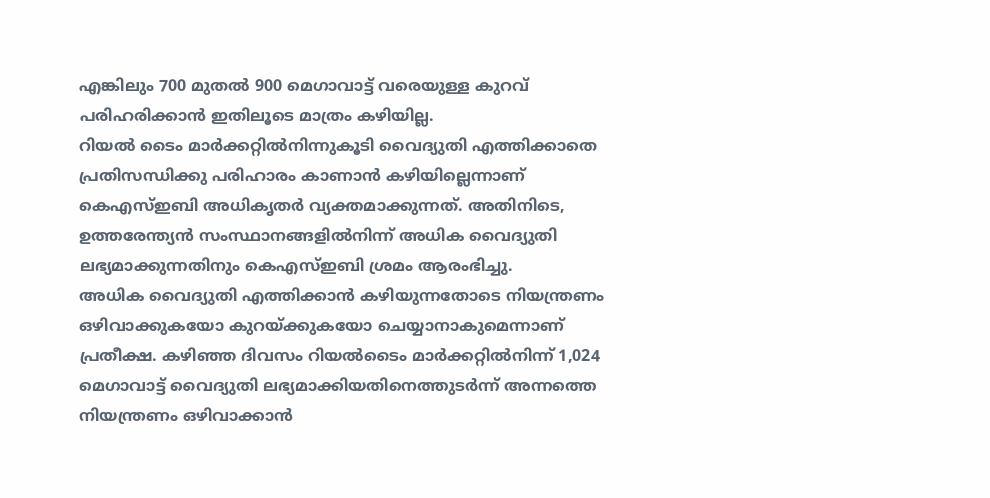എങ്കിലും 700 മുതൽ 900 മെഗാവാട്ട് വരെയുള്ള കുറവ് പരിഹരിക്കാൻ ഇതിലൂടെ മാത്രം കഴിയില്ല.
റിയൽ ടൈം മാർക്കറ്റിൽനിന്നുകൂടി വൈദ്യുതി എത്തിക്കാതെ പ്രതിസന്ധിക്കു പരിഹാരം കാണാൻ കഴിയില്ലെന്നാണ് കെഎസ്ഇബി അധികൃതർ വ്യക്തമാക്കുന്നത്. അതിനിടെ, ഉത്തരേന്ത്യൻ സംസ്ഥാനങ്ങളിൽനിന്ന് അധിക വൈദ്യുതി ലഭ്യമാക്കുന്നതിനും കെഎസ്ഇബി ശ്രമം ആരംഭിച്ചു.
അധിക വൈദ്യുതി എത്തിക്കാൻ കഴിയുന്നതോടെ നിയന്ത്രണം ഒഴിവാക്കുകയോ കുറയ്ക്കുകയോ ചെയ്യാനാകുമെന്നാണ് പ്രതീക്ഷ. കഴിഞ്ഞ ദിവസം റിയൽടൈം മാർക്കറ്റിൽനിന്ന് 1,024 മെഗാവാട്ട് വൈദ്യുതി ലഭ്യമാക്കിയതിനെത്തുടർന്ന് അന്നത്തെ നിയന്ത്രണം ഒഴിവാക്കാൻ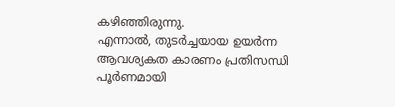കഴിഞ്ഞിരുന്നു.
എന്നാൽ, തുടർച്ചയായ ഉയർന്ന ആവശ്യകത കാരണം പ്രതിസന്ധി പൂർണമായി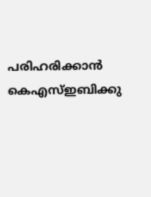പരിഹരിക്കാൻ കെഎസ്ഇബിക്കു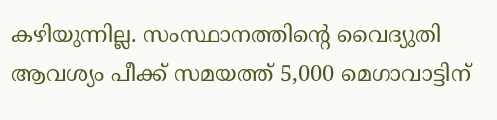കഴിയുന്നില്ല. സംസ്ഥാനത്തിന്റെ വൈദ്യുതി ആവശ്യം പീക്ക് സമയത്ത് 5,000 മെഗാവാട്ടിന്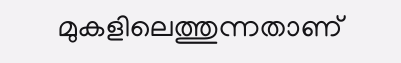മുകളിലെത്തുന്നതാണ്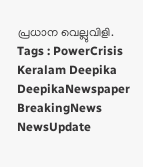പ്രധാന വെല്ലുവിളി.
Tags : PowerCrisis Keralam Deepika DeepikaNewspaper BreakingNews NewsUpdate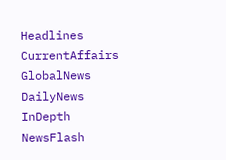Headlines CurrentAffairs GlobalNews DailyNews InDepth NewsFlash